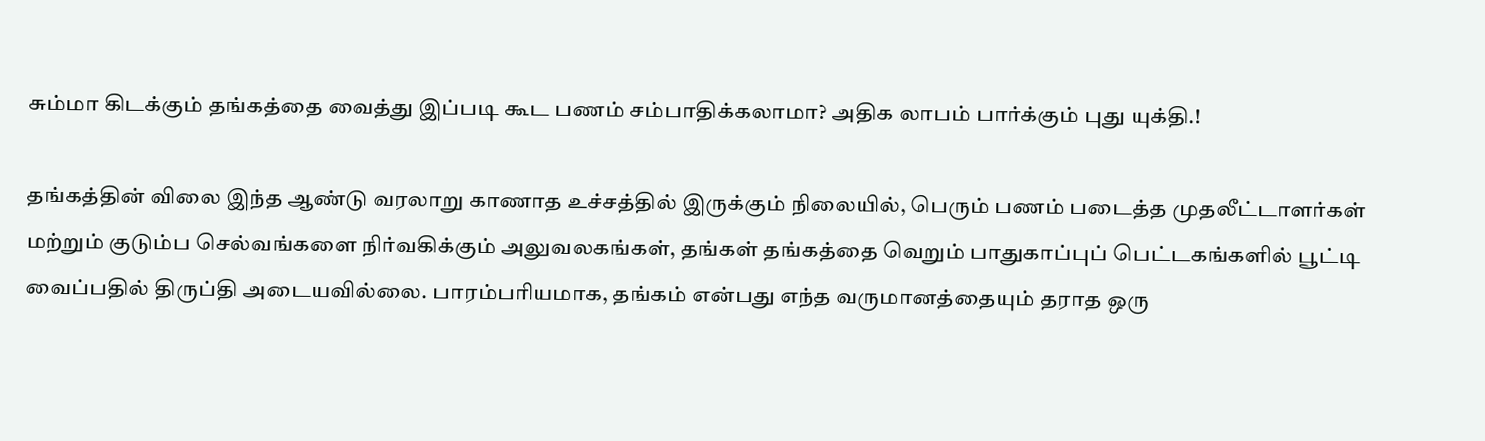சும்மா கிடக்கும் தங்கத்தை வைத்து இப்படி கூட பணம் சம்பாதிக்கலாமா? அதிக லாபம் பார்க்கும் புது யுக்தி.!

தங்கத்தின் விலை இந்த ஆண்டு வரலாறு காணாத உச்சத்தில் இருக்கும் நிலையில், பெரும் பணம் படைத்த முதலீட்டாளர்கள் மற்றும் குடும்ப செல்வங்களை நிர்வகிக்கும் அலுவலகங்கள், தங்கள் தங்கத்தை வெறும் பாதுகாப்புப் பெட்டகங்களில் பூட்டி வைப்பதில் திருப்தி அடையவில்லை. பாரம்பரியமாக, தங்கம் என்பது எந்த வருமானத்தையும் தராத ஒரு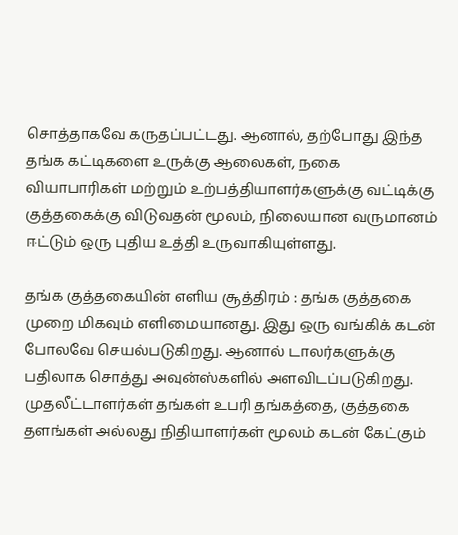சொத்தாகவே கருதப்பட்டது. ஆனால், தற்போது இந்த தங்க கட்டிகளை உருக்கு ஆலைகள், நகை வியாபாரிகள் மற்றும் உற்பத்தியாளர்களுக்கு வட்டிக்கு குத்தகைக்கு விடுவதன் மூலம், நிலையான வருமானம் ஈட்டும் ஒரு புதிய உத்தி உருவாகியுள்ளது.

தங்க குத்தகையின் எளிய சூத்திரம் : தங்க குத்தகை முறை மிகவும் எளிமையானது. இது ஒரு வங்கிக் கடன் போலவே செயல்படுகிறது. ஆனால் டாலர்களுக்கு பதிலாக சொத்து அவுன்ஸ்களில் அளவிடப்படுகிறது. முதலீட்டாளர்கள் தங்கள் உபரி தங்கத்தை, குத்தகை தளங்கள் அல்லது நிதியாளர்கள் மூலம் கடன் கேட்கும்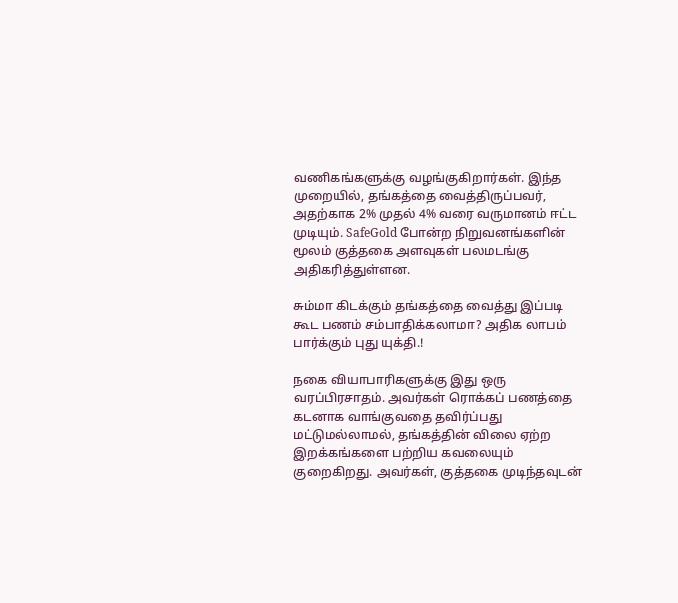வணிகங்களுக்கு வழங்குகிறார்கள். இந்த முறையில், தங்கத்தை வைத்திருப்பவர், அதற்காக 2% முதல் 4% வரை வருமானம் ஈட்ட முடியும். SafeGold போன்ற நிறுவனங்களின் மூலம் குத்தகை அளவுகள் பலமடங்கு அதிகரித்துள்ளன.

சும்மா கிடக்கும் தங்கத்தை வைத்து இப்படி கூட பணம் சம்பாதிக்கலாமா? அதிக லாபம் பார்க்கும் புது யுக்தி.!

நகை வியாபாரிகளுக்கு இது ஒரு வரப்பிரசாதம். அவர்கள் ரொக்கப் பணத்தை கடனாக வாங்குவதை தவிர்ப்பது மட்டுமல்லாமல், தங்கத்தின் விலை ஏற்ற இறக்கங்களை பற்றிய கவலையும் குறைகிறது. அவர்கள், குத்தகை முடிந்தவுடன்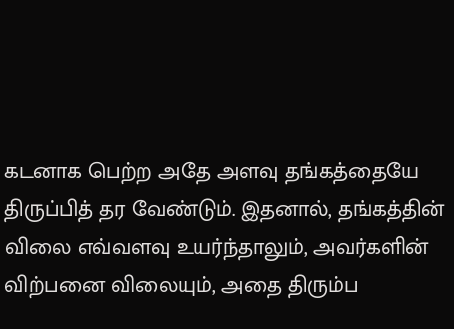கடனாக பெற்ற அதே அளவு தங்கத்தையே திருப்பித் தர வேண்டும். இதனால், தங்கத்தின் விலை எவ்வளவு உயர்ந்தாலும், அவர்களின் விற்பனை விலையும், அதை திரும்ப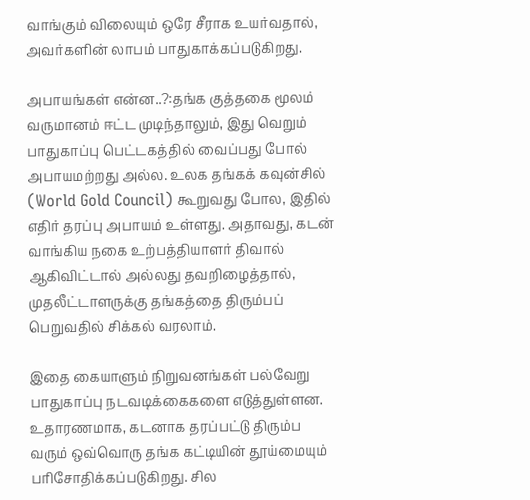வாங்கும் விலையும் ஒரே சீராக உயர்வதால், அவர்களின் லாபம் பாதுகாக்கப்படுகிறது.

அபாயங்கள் என்ன..?:தங்க குத்தகை மூலம் வருமானம் ஈட்ட முடிந்தாலும், இது வெறும் பாதுகாப்பு பெட்டகத்தில் வைப்பது போல் அபாயமற்றது அல்ல. உலக தங்கக் கவுன்சில் (World Gold Council) கூறுவது போல, இதில் எதிர் தரப்பு அபாயம் உள்ளது. அதாவது, கடன் வாங்கிய நகை உற்பத்தியாளர் திவால் ஆகிவிட்டால் அல்லது தவறிழைத்தால், முதலீட்டாளருக்கு தங்கத்தை திரும்பப் பெறுவதில் சிக்கல் வரலாம்.

இதை கையாளும் நிறுவனங்கள் பல்வேறு பாதுகாப்பு நடவடிக்கைகளை எடுத்துள்ளன. உதாரணமாக, கடனாக தரப்பட்டு திரும்ப வரும் ஒவ்வொரு தங்க கட்டியின் தூய்மையும் பரிசோதிக்கப்படுகிறது. சில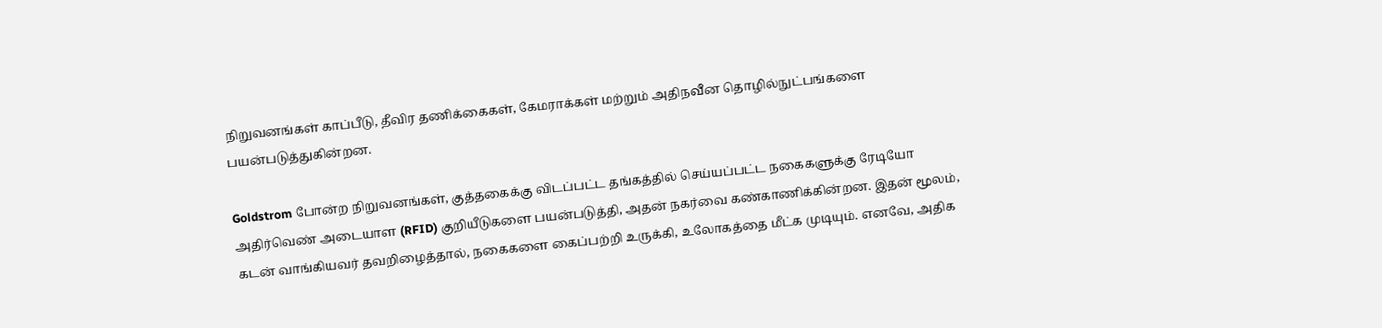நிறுவனங்கள் காப்பீடு, தீவிர தணிக்கைகள், கேமராக்கள் மற்றும் அதிநவீன தொழில்நுட்பங்களை பயன்படுத்துகின்றன.

Goldstrom போன்ற நிறுவனங்கள், குத்தகைக்கு விடப்பட்ட தங்கத்தில் செய்யப்பட்ட நகைகளுக்கு ரேடியோ அதிர்வெண் அடையாள (RFID) குறியீடுகளை பயன்படுத்தி, அதன் நகர்வை கண்காணிக்கின்றன. இதன் மூலம், கடன் வாங்கியவர் தவறிழைத்தால், நகைகளை கைப்பற்றி உருக்கி, உலோகத்தை மீட்க முடியும். எனவே, அதிக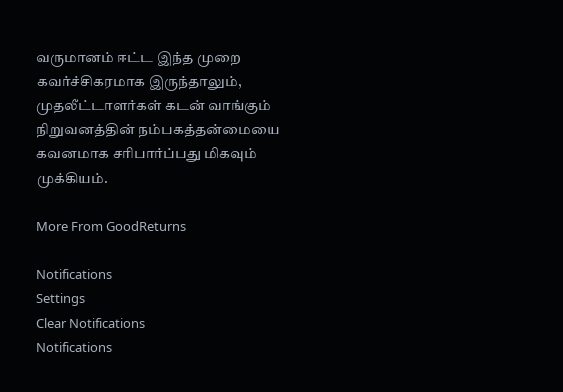வருமானம் ஈட்ட இந்த முறை கவர்ச்சிகரமாக இருந்தாலும், முதலீட்டாளர்கள் கடன் வாங்கும் நிறுவனத்தின் நம்பகத்தன்மையை கவனமாக சரிபார்ப்பது மிகவும் முக்கியம்.

More From GoodReturns

Notifications
Settings
Clear Notifications
Notifications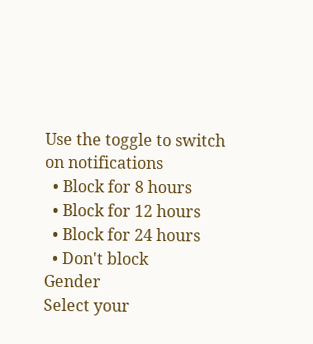Use the toggle to switch on notifications
  • Block for 8 hours
  • Block for 12 hours
  • Block for 24 hours
  • Don't block
Gender
Select your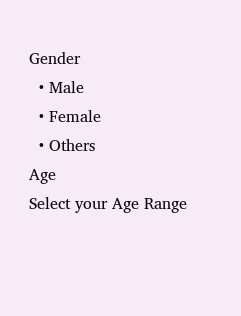Gender
  • Male
  • Female
  • Others
Age
Select your Age Range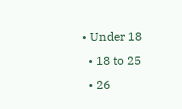• Under 18
  • 18 to 25
  • 26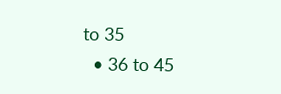to 35
  • 36 to 45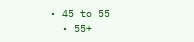• 45 to 55
  • 55+